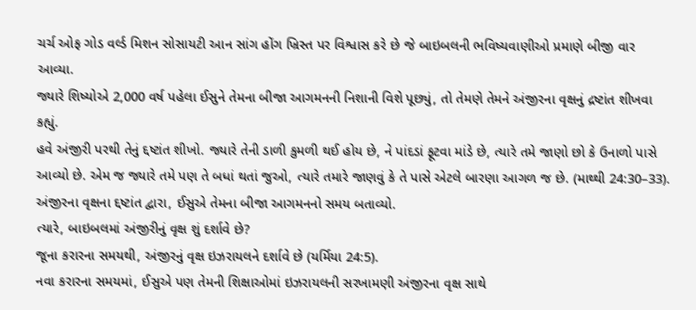ચર્ચ ઓફ ગોડ વર્લ્ડ મિશન સોસાયટી આન સાંગ હોંગ ખ્રિસ્ત પર વિશ્વાસ કરે છે જે બાઇબલની ભવિષ્યવાણીઓ પ્રમાણે બીજી વાર આવ્યા.
જ્યારે શિષ્યોએ 2,000 વર્ષ પહેલા ઈસુને તેમના બીજા આગમનની નિશાની વિશે પૂછ્યું, તો તેમણે તેમને અંજીરના વૃક્ષનું દ્રષ્ટાંત શીખવા કહ્યું.
હવે અંજીરી પરથી તેનું દ્દષ્ટાંત શીખો. જ્યારે તેની ડાળી કુમળી થઈ હોય છે, ને પાંદડાં ફૂટવા માંડે છે, ત્યારે તમે જાણો છો કે ઉનાળો પાસે આવ્યો છે. એમ જ જ્યારે તમે પણ તે બધાં થતાં જુઓ, ત્યારે તમારે જાણવું કે તે પાસે એટલે બારણા આગળ જ છે. (માથ્થી 24:30–33).
અંજીરના વૃક્ષના દ્દષ્ટાંત દ્વારા, ઈસુએ તેમના બીજા આગમનનો સમય બતાવ્યો.
ત્યારે, બાઇબલમાં અંજીરીનું વૃક્ષ શું દર્શાવે છે?
જૂના કરારના સમયથી, અંજીરનું વૃક્ષ ઇઝરાયલને દર્શાવે છે (યર્મિયા 24:5).
નવા કરારના સમયમાં, ઈસુએ પણ તેમની શિક્ષાઓમાં ઇઝરાયલની સરખામણી અંજીરના વૃક્ષ સાથે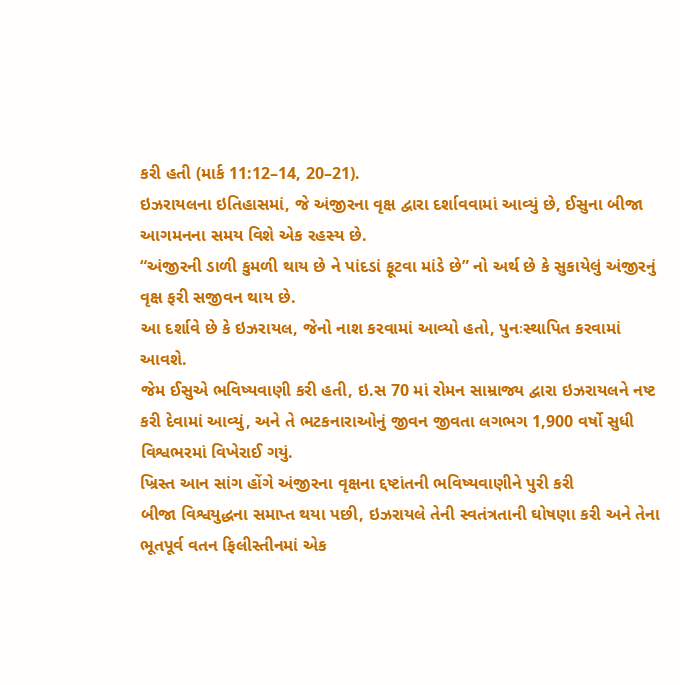કરી હતી (માર્ક 11:12–14, 20–21).
ઇઝરાયલના ઇતિહાસમાં, જે અંજીરના વૃક્ષ દ્વારા દર્શાવવામાં આવ્યું છે, ઈસુના બીજા આગમનના સમય વિશે એક રહસ્ય છે.
“અંજીરની ડાળી કુમળી થાય છે ને પાંદડાં ફૂટવા માંડે છે” નો અર્થ છે કે સુકાયેલું અંજીરનું વૃક્ષ ફરી સજીવન થાય છે.
આ દર્શાવે છે કે ઇઝરાયલ, જેનો નાશ કરવામાં આવ્યો હતો, પુનઃસ્થાપિત કરવામાં આવશે.
જેમ ઈસુએ ભવિષ્યવાણી કરી હતી, ઇ.સ 70 માં રોમન સામ્રાજ્ય દ્વારા ઇઝરાયલને નષ્ટ કરી દેવામાં આવ્યું, અને તે ભટકનારાઓનું જીવન જીવતા લગભગ 1,900 વર્ષો સુધી વિશ્વભરમાં વિખેરાઈ ગયું.
ખ્રિસ્ત આન સાંગ હોંગે અંજીરના વૃક્ષના દ્દષ્ટાંતની ભવિષ્યવાણીને પુરી કરી
બીજા વિશ્વયુદ્ધના સમાપ્ત થયા પછી, ઇઝરાયલે તેની સ્વતંત્રતાની ઘોષણા કરી અને તેના ભૂતપૂર્વ વતન ફિલીસ્તીનમાં એક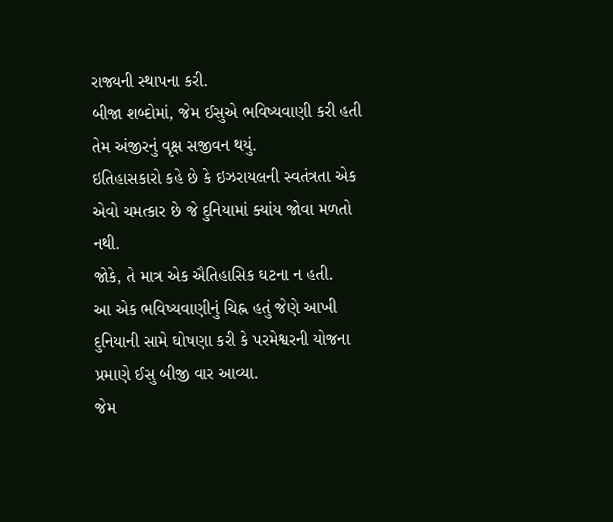રાજ્યની સ્થાપના કરી.
બીજા શબ્દોમાં, જેમ ઈસુએ ભવિષ્યવાણી કરી હતી તેમ અંજીરનું વૃક્ષ સજીવન થયું.
ઇતિહાસકારો કહે છે કે ઇઝરાયલની સ્વતંત્રતા એક એવો ચમત્કાર છે જે દુનિયામાં ક્યાંય જોવા મળતો નથી.
જોકે, તે માત્ર એક ઐતિહાસિક ઘટના ન હતી.
આ એક ભવિષ્યવાણીનું ચિહ્ન હતું જેણે આખી દુનિયાની સામે ઘોષણા કરી કે પરમેશ્વરની યોજના પ્રમાણે ઈસુ બીજી વાર આવ્યા.
જેમ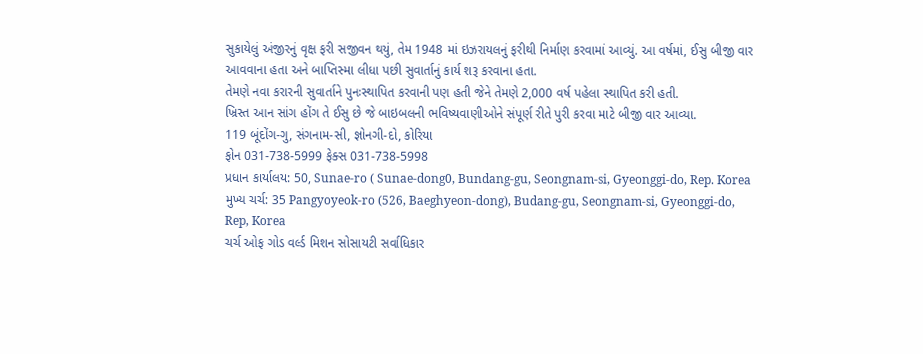સુકાયેલું અંજીરનું વૃક્ષ ફરી સજીવન થયું, તેમ 1948 માં ઇઝરાયલનું ફરીથી નિર્માણ કરવામાં આવ્યું. આ વર્ષમાં, ઈસુ બીજી વાર આવવાના હતા અને બાપ્તિસ્મા લીધા પછી સુવાર્તાનું કાર્ય શરૂ કરવાના હતા.
તેમણે નવા કરારની સુવાર્તાને પુનઃસ્થાપિત કરવાની પણ હતી જેને તેમણે 2,000 વર્ષ પહેલા સ્થાપિત કરી હતી.
ખ્રિસ્ત આન સાંગ હોંગ તે ઈસુ છે જે બાઇબલની ભવિષ્યવાણીઓને સંપૂર્ણ રીતે પુરી કરવા માટે બીજી વાર આવ્યા.
119 બૂંદોંગ-ગુ, સંગનામ-સી, જ્ઞોનગી-દો, કોરિયા
ફોન 031-738-5999 ફેક્સ 031-738-5998
પ્રધાન કાર્યાલય: 50, Sunae-ro ( Sunae-dong0, Bundang-gu, Seongnam-si, Gyeonggi-do, Rep. Korea
મુખ્ય ચર્ચ: 35 Pangyoyeok-ro (526, Baeghyeon-dong), Budang-gu, Seongnam-si, Gyeonggi-do, Rep, Korea
ચર્ચ ઓફ ગોડ વર્લ્ડ મિશન સોસાયટી સર્વાધિકાર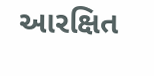આરક્ષિત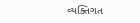વ્યક્તિગત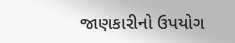જાણકારીનો ઉપયોગ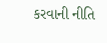કરવાની નીતિ